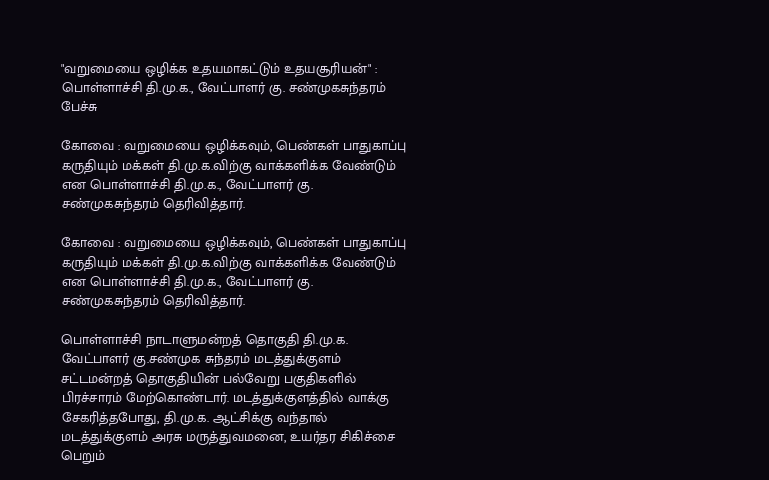"வறுமையை ஒழிக்க உதயமாகட்டும் உதயசூரியன்" : பொள்ளாச்சி தி.மு.க., வேட்பாளர் கு. சண்முகசுந்தரம் பேச்சு

கோவை : வறுமையை ஒழிக்கவும், பெண்கள் பாதுகாப்பு கருதியும் மக்கள் தி.மு.க.விற்கு வாக்களிக்க வேண்டும் என பொள்ளாச்சி தி.மு.க., வேட்பாளர் கு. சண்முகசுந்தரம் தெரிவித்தார்.

கோவை : வறுமையை ஒழிக்கவும், பெண்கள் பாதுகாப்பு கருதியும் மக்கள் தி.மு.க.விற்கு வாக்களிக்க வேண்டும் என பொள்ளாச்சி தி.மு.க., வேட்பாளர் கு. சண்முகசுந்தரம் தெரிவித்தார்.

பொள்ளாச்சி நாடாளுமன்றத் தொகுதி தி.மு.க. வேட்பாளர் கு.சண்முக சுந்தரம் மடத்துக்குளம் சட்டமன்றத் தொகுதியின் பல்வேறு பகுதிகளில் பிரச்சாரம் மேற்கொண்டார். மடத்துக்குளத்தில் வாக்கு சேகரித்தபோது, தி.மு.க. ஆட்சிக்கு வந்தால் மடத்துக்குளம் அரசு மருத்துவமனை, உயர்தர சிகிச்சை பெறும்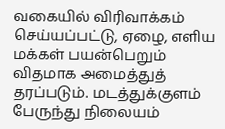வகையில் விரிவாக்கம் செய்யப்பட்டு, ஏழை, எளிய மக்கள் பயன்பெறும் விதமாக அமைத்துத் தரப்படும். மடத்துக்குளம் பேருந்து நிலையம்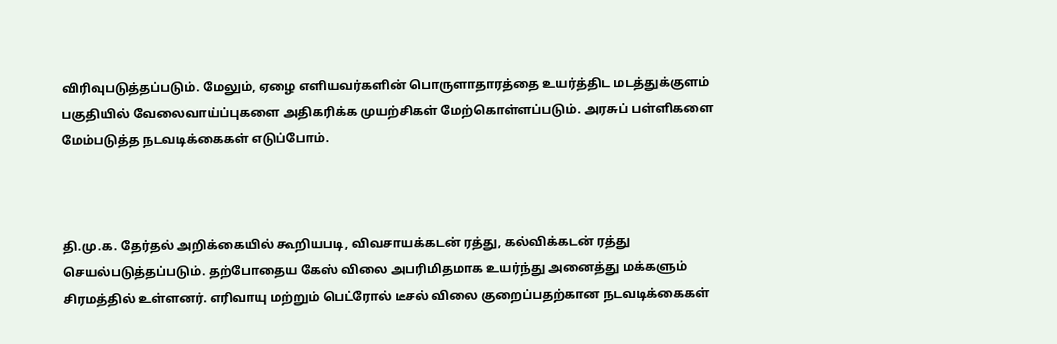விரிவுபடுத்தப்படும். மேலும், ஏழை எளியவர்களின் பொருளாதாரத்தை உயர்த்திட மடத்துக்குளம் பகுதியில் வேலைவாய்ப்புகளை அதிகரிக்க முயற்சிகள் மேற்கொள்ளப்படும். அரசுப் பள்ளிகளை மேம்படுத்த நடவடிக்கைகள் எடுப்போம்.



தி.மு.க. தேர்தல் அறிக்கையில் கூறியபடி, விவசாயக்கடன் ரத்து, கல்விக்கடன் ரத்து செயல்படுத்தப்படும். தற்போதைய கேஸ் விலை அபரிமிதமாக உயர்ந்து அனைத்து மக்களும் சிரமத்தில் உள்ளனர். எரிவாயு மற்றும் பெட்ரோல் டீசல் விலை குறைப்பதற்கான நடவடிக்கைகள்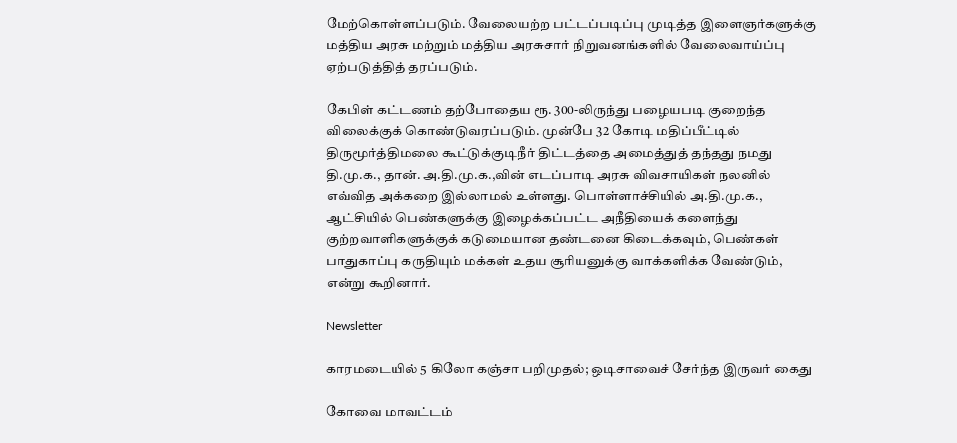மேற்கொள்ளப்படும். வேலையற்ற பட்டப்படிப்பு முடித்த இளைஞர்களுக்கு மத்திய அரசு மற்றும் மத்திய அரசுசார் நிறுவனங்களில் வேலைவாய்ப்பு ஏற்படுத்தித் தரப்படும்.

கேபிள் கட்டணம் தற்போதைய ரூ. 300-லிருந்து பழையபடி குறைந்த விலைக்குக் கொண்டுவரப்படும். முன்பே 32 கோடி மதிப்பீட்டில் திருமூர்த்திமலை கூட்டுக்குடிநீர் திட்டத்தை அமைத்துத் தந்தது நமது தி.மு.க., தான். அ.தி.மு.க.,வின் எடப்பாடி அரசு விவசாயிகள் நலனில் எவ்வித அக்கறை இல்லாமல் உள்ளது. பொள்ளாச்சியில் அ.தி.மு.க., ஆட்சியில் பெண்களுக்கு இழைக்கப்பட்ட அநீதியைக் களைந்து குற்றவாளிகளுக்குக் கடுமையான தண்டனை கிடைக்கவும், பெண்கள் பாதுகாப்பு கருதியும் மக்கள் உதய சூரியனுக்கு வாக்களிக்க வேண்டும், என்று கூறினார்.

Newsletter

காரமடையில் 5 கிலோ கஞ்சா பறிமுதல்; ஒடிசாவைச் சேர்ந்த இருவர் கைது

கோவை மாவட்டம்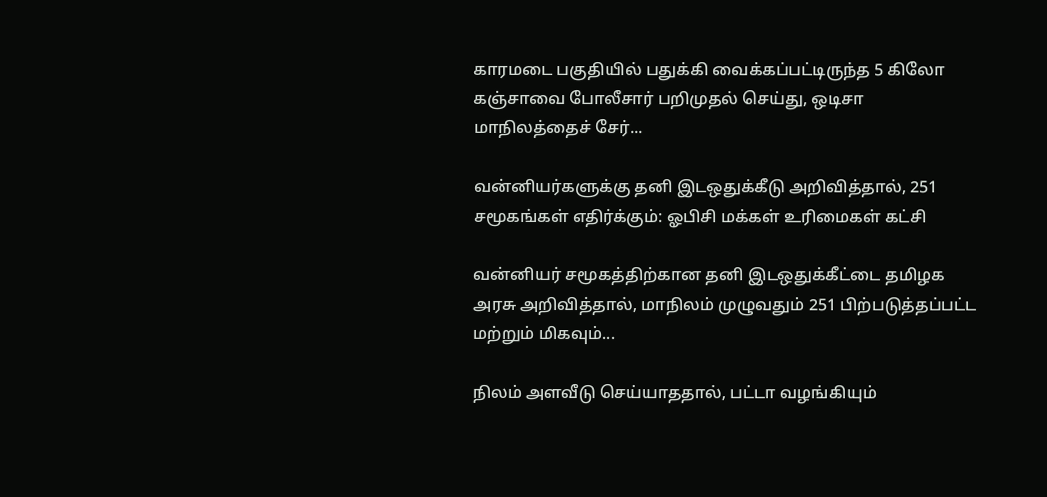காரமடை பகுதியில் பதுக்கி வைக்கப்பட்டிருந்த 5 கிலோ கஞ்சாவை போலீசார் பறிமுதல் செய்து, ஒடிசா மாநிலத்தைச் சேர்...

வன்னியர்களுக்கு தனி இடஒதுக்கீடு அறிவித்தால், 251 சமூகங்கள் எதிர்க்கும்: ஓபிசி மக்கள் உரிமைகள் கட்சி

வன்னியர் சமூகத்திற்கான தனி இடஒதுக்கீட்டை தமிழக அரசு அறிவித்தால், மாநிலம் முழுவதும் 251 பிற்படுத்தப்பட்ட மற்றும் மிகவும்...

நிலம் அளவீடு செய்யாததால், பட்டா வழங்கியும்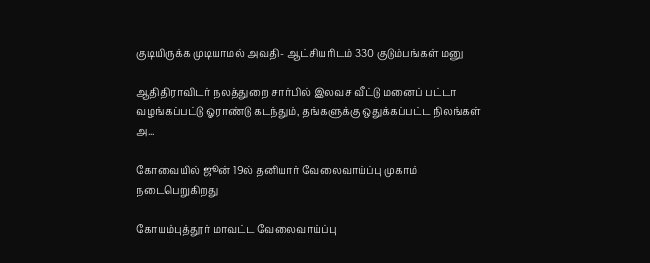குடியிருக்க முடியாமல் அவதி- ஆட்சியரிடம் 330 குடும்பங்கள் மனு

ஆதிதிராவிடர் நலத்துறை சார்பில் இலவச வீட்டு மனைப் பட்டா வழங்கப்பட்டு ஓராண்டு கடந்தும், தங்களுக்கு ஒதுக்கப்பட்ட நிலங்கள் அ...

கோவையில் ஜூன் 19ல் தனியார் வேலைவாய்ப்பு முகாம் நடைபெறுகிறது

கோயம்புத்தூர் மாவட்ட வேலைவாய்ப்பு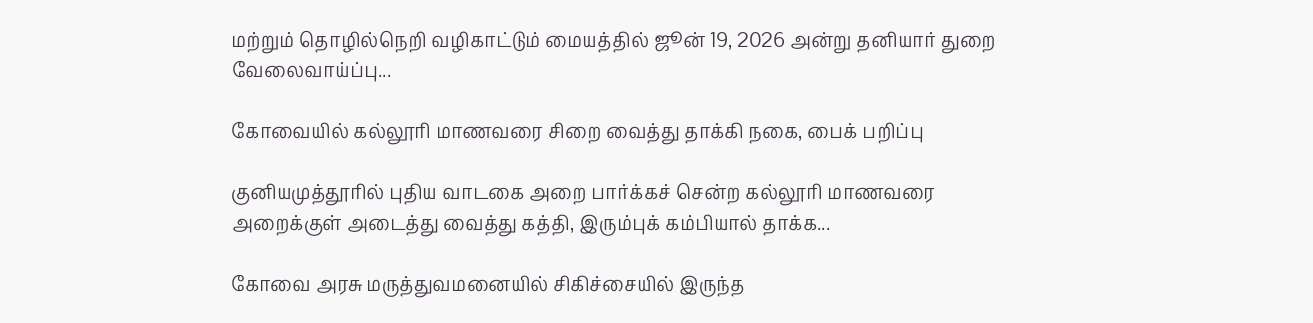மற்றும் தொழில்நெறி வழிகாட்டும் மையத்தில் ஜூன் 19, 2026 அன்று தனியார் துறை வேலைவாய்ப்பு...

கோவையில் கல்லூரி மாணவரை சிறை வைத்து தாக்கி நகை, பைக் பறிப்பு

குனியமுத்தூரில் புதிய வாடகை அறை பார்க்கச் சென்ற கல்லூரி மாணவரை அறைக்குள் அடைத்து வைத்து கத்தி, இரும்புக் கம்பியால் தாக்க...

கோவை அரசு மருத்துவமனையில் சிகிச்சையில் இருந்த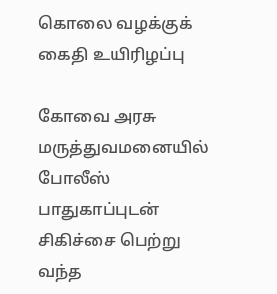கொலை வழக்குக் கைதி உயிரிழப்பு

கோவை அரசு மருத்துவமனையில் போலீஸ் பாதுகாப்புடன் சிகிச்சை பெற்று வந்த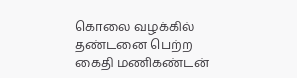கொலை வழக்கில் தண்டனை பெற்ற கைதி மணிகண்டன்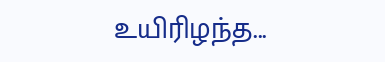உயிரிழந்த...